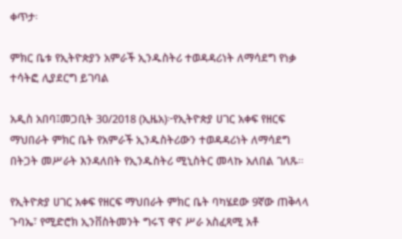ቀጥታ፡

ምክር ቤቱ የኢትዮጵያን አምራች ኢንዱስትሪ ተወዳዳሪነት ለማሳደግ የነቃ ተሳትፎ ሊያደርግ ይገባል

አዲስ አበባ፤መጋቢት 30/2018 (ኢዜአ)፦የኢትዮጵያ ሀገር አቀፍ የዘርፍ ማህበራት ምክር ቤት የአምራች ኢንዱስትሪውን ተወዳዳሪነት ለማሳደግ በትጋት መሥራት እንዳለበት የኢንዱስትሪ ሚኒስትር መላኩ አለበል ገለጹ።

የኢትዮጵያ ሀገር አቀፍ የዘርፍ ማህበራት ምክር ቤት ባካሄደው 9ኛው ጠቅላላ ጉባኤ፣ የሚድሮክ ኢንቨስትመንት ግሩፕ ዋና ሥራ አስፈጻሚ አቶ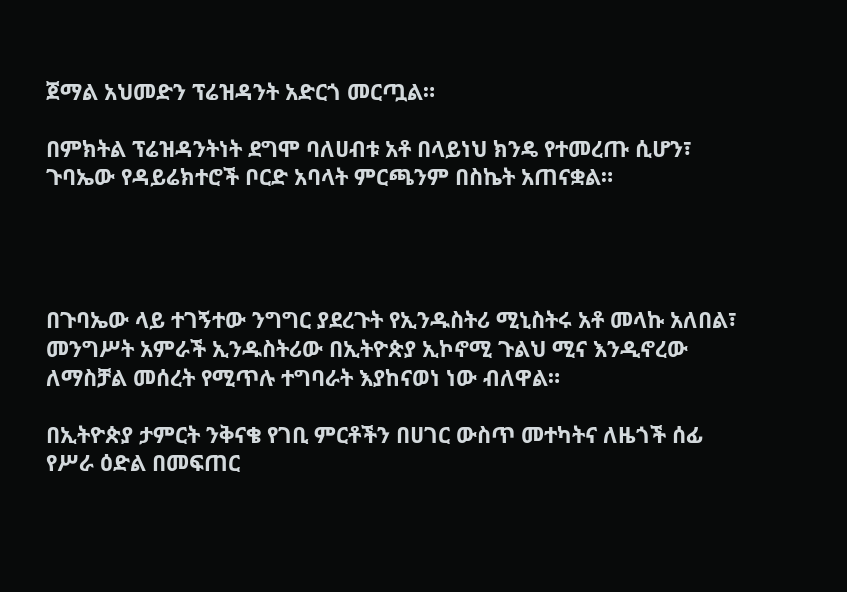ጀማል አህመድን ፕሬዝዳንት አድርጎ መርጧል።

በምክትል ፕሬዝዳንትነት ደግሞ ባለሀብቱ አቶ በላይነህ ክንዴ የተመረጡ ሲሆን፣ ጉባኤው የዳይሬክተሮች ቦርድ አባላት ምርጫንም በስኬት አጠናቋል።




በጉባኤው ላይ ተገኝተው ንግግር ያደረጉት የኢንዱስትሪ ሚኒስትሩ አቶ መላኩ አለበል፣ መንግሥት አምራች ኢንዱስትሪው በኢትዮጵያ ኢኮኖሚ ጉልህ ሚና እንዲኖረው ለማስቻል መሰረት የሚጥሉ ተግባራት እያከናወነ ነው ብለዋል።

በኢትዮጵያ ታምርት ንቅናቄ የገቢ ምርቶችን በሀገር ውስጥ መተካትና ለዜጎች ሰፊ የሥራ ዕድል በመፍጠር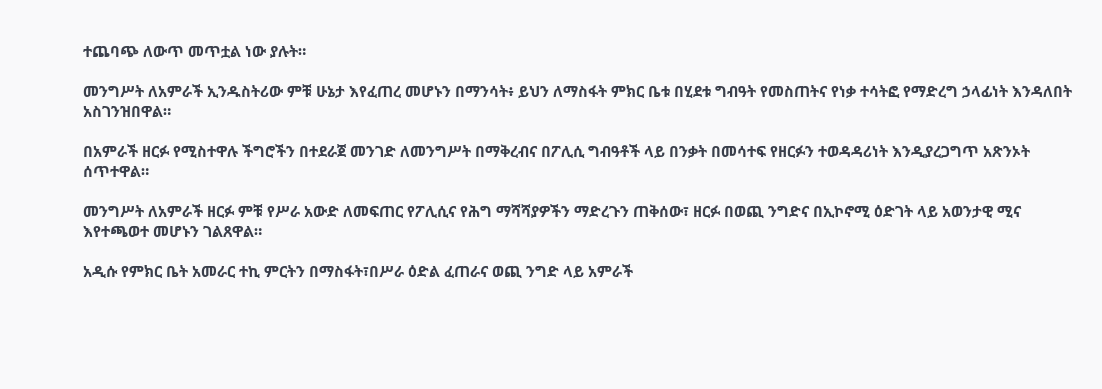ተጨባጭ ለውጥ መጥቷል ነው ያሉት።

መንግሥት ለአምራች ኢንዱስትሪው ምቹ ሁኔታ እየፈጠረ መሆኑን በማንሳት፥ ይህን ለማስፋት ምክር ቤቱ በሂደቱ ግብዓት የመስጠትና የነቃ ተሳትፎ የማድረግ ኃላፊነት እንዳለበት አስገንዝበዋል።

በአምራች ዘርፉ የሚስተዋሉ ችግሮችን በተደራጀ መንገድ ለመንግሥት በማቅረብና በፖሊሲ ግብዓቶች ላይ በንቃት በመሳተፍ የዘርፉን ተወዳዳሪነት እንዲያረጋግጥ አጽንኦት ሰጥተዋል።

መንግሥት ለአምራች ዘርፉ ምቹ የሥራ አውድ ለመፍጠር የፖሊሲና የሕግ ማሻሻያዎችን ማድረጉን ጠቅሰው፣ ዘርፉ በወጪ ንግድና በኢኮኖሚ ዕድገት ላይ አወንታዊ ሚና እየተጫወተ መሆኑን ገልጸዋል።

አዲሱ የምክር ቤት አመራር ተኪ ምርትን በማስፋት፣በሥራ ዕድል ፈጠራና ወጪ ንግድ ላይ አምራች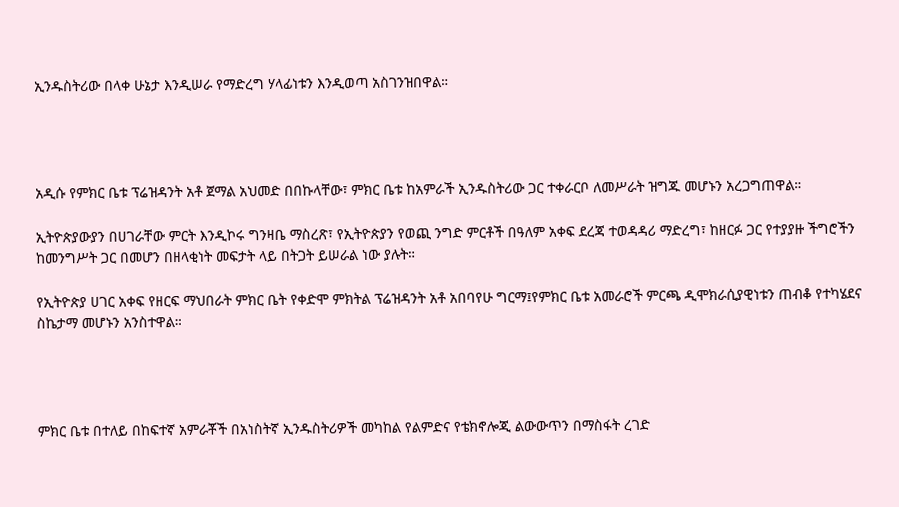ኢንዱስትሪው በላቀ ሁኔታ እንዲሠራ የማድረግ ሃላፊነቱን እንዲወጣ አስገንዝበዋል።




አዲሱ የምክር ቤቱ ፕሬዝዳንት አቶ ጀማል አህመድ በበኩላቸው፣ ምክር ቤቱ ከአምራች ኢንዱስትሪው ጋር ተቀራርቦ ለመሥራት ዝግጁ መሆኑን አረጋግጠዋል።

ኢትዮጵያውያን በሀገራቸው ምርት እንዲኮሩ ግንዛቤ ማስረጽ፣ የኢትዮጵያን የወጪ ንግድ ምርቶች በዓለም አቀፍ ደረጃ ተወዳዳሪ ማድረግ፣ ከዘርፉ ጋር የተያያዙ ችግሮችን ከመንግሥት ጋር በመሆን በዘላቂነት መፍታት ላይ በትጋት ይሠራል ነው ያሉት።

የኢትዮጵያ ሀገር አቀፍ የዘርፍ ማህበራት ምክር ቤት የቀድሞ ምክትል ፕሬዝዳንት አቶ አበባየሁ ግርማ፤የምክር ቤቱ አመራሮች ምርጫ ዲሞክራሲያዊነቱን ጠብቆ የተካሄደና ስኬታማ መሆኑን አንስተዋል።




ምክር ቤቱ በተለይ በከፍተኛ አምራቾች በአነስትኛ ኢንዱስትሪዎች መካከል የልምድና የቴክኖሎጂ ልውውጥን በማስፋት ረገድ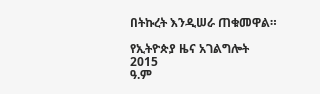በትኩረት እንዲሠራ ጠቁመዋል።

የኢትዮጵያ ዜና አገልግሎት
2015
ዓ.ም